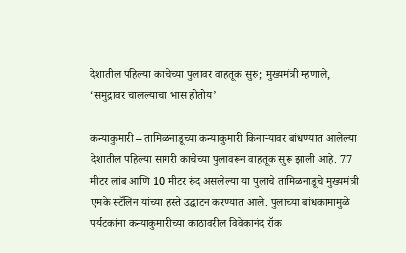देशातील पहिल्या काचेच्या पुलावर वाहतूक सुरु; मुख्यमंत्री म्हणाले, ‘समुद्रावर चालल्याचा भास होतोय’

कन्याकुमारी – तामिळनाडूच्या कन्याकुमारी किनाऱ्यावर बांधण्यात आलेल्या देशातील पहिल्या सागरी काचेच्या पुलावरून वाहतूक सुरू झाली आहे. 77 मीटर लांब आणि 10 मीटर रुंद असलेल्या या पुलाचे तामिळनाडूचे मुख्यमंत्री एमके स्टॅलिन यांच्या हस्ते उद्घाटन करण्यात आले. पुलाच्या बांधकामामुळे पर्यटकांना कन्याकुमारीच्या काठावरील विवेकानंद रॉक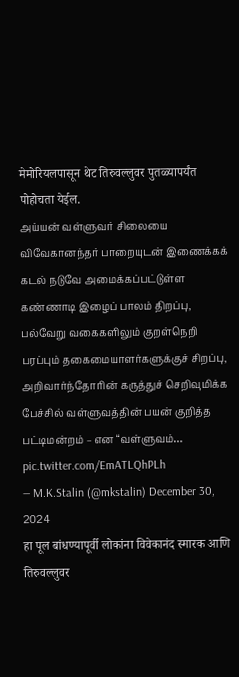मेमोरियलपासून थेट तिरुवल्लुवर पुतळ्यापर्यंत पोहोचता येईल.
அய்யன் வள்ளுவர் சிலையை விவேகானந்தர் பாறையுடன் இணைக்கக் கடல் நடுவே அமைக்கப்பட்டுள்ள கண்ணாடி இழைப் பாலம் திறப்பு,
பல்வேறு வகைகளிலும் குறள்நெறி பரப்பும் தகைமையாளர்களுக்குச் சிறப்பு,
அறிவார்ந்தோரின் கருத்துச் செறிவுமிக்க பேச்சில் வள்ளுவத்தின் பயன் குறித்த பட்டிமன்றம் – என “வள்ளுவம்… pic.twitter.com/EmATLQhPLh
— M.K.Stalin (@mkstalin) December 30, 2024
हा पूल बांधण्यापूर्वी लोकांना विवेकानंद स्मारक आणि तिरुवल्लुवर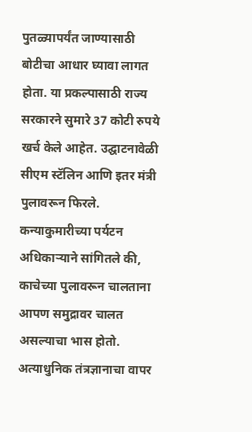पुतळ्यापर्यंत जाण्यासाठी बोटीचा आधार घ्यावा लागत होता. या प्रकल्पासाठी राज्य सरकारने सुमारे 37 कोटी रुपये खर्च केले आहेत. उद्घाटनावेळी सीएम स्टॅलिन आणि इतर मंत्री पुलावरून फिरले. कन्याकुमारीच्या पर्यटन अधिकाऱ्याने सांगितले की, काचेच्या पुलावरून चालताना आपण समुद्रावर चालत असल्याचा भास होतो.
अत्याधुनिक तंत्रज्ञानाचा वापर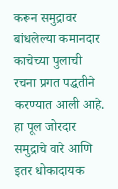करून समुद्रावर बांधलेल्या कमानदार काचेच्या पुलाची रचना प्रगत पद्धतीने करण्यात आली आहे. हा पूल जोरदार समुद्राचे वारे आणि इतर धोकादायक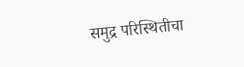समुद्र परिस्थितीचा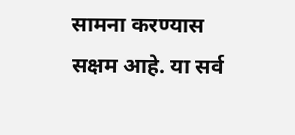सामना करण्यास सक्षम आहे. या सर्व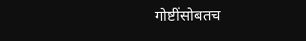गोष्टींसोबतच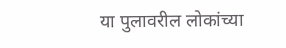या पुलावरील लोकांच्या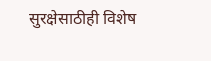सुरक्षेसाठीही विशेष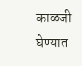काळजी घेण्यात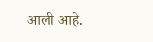आली आहे.